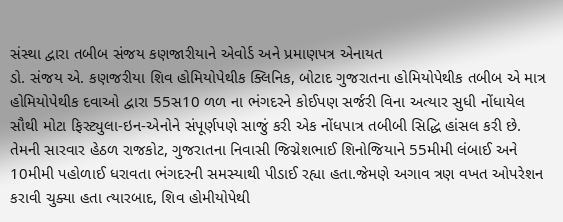સંસ્થા દ્વારા તબીબ સંજય કણજારીયાને એવોર્ડ અને પ્રમાણપત્ર એનાયત
ડો. સંજય એ. કણજરીયા શિવ હોમિયોપેથીક ક્લિનિક, બોટાદ ગુજરાતના હોમિયોપેથીક તબીબ એ માત્ર હોમિયોપેથીક દવાઓ દ્વારા 55સ10 ળળ ના ભંગદરને કોઈપણ સર્જરી વિના અત્યાર સુધી નોંધાયેલ સૌથી મોટા ફિસ્ટ્યુલા-ઇન-એનોને સંપૂર્ણપણે સાજું કરી એક નોંધપાત્ર તબીબી સિદ્ધિ હાંસલ કરી છે. તેમની સારવાર હેઠળ રાજકોટ, ગુજરાતના નિવાસી જિગ્નેશભાઈ શિનોજિયાને 55મીમી લંબાઈ અને 10મીમી પહોળાઈ ધરાવતા ભંગદરની સમસ્યાથી પીડાઈ રહ્યા હતા.જેમણે અગાવ ત્રણ વખત ઓપરેશન કરાવી ચુક્યા હતા ત્યારબાદ, શિવ હોમીયોપેથી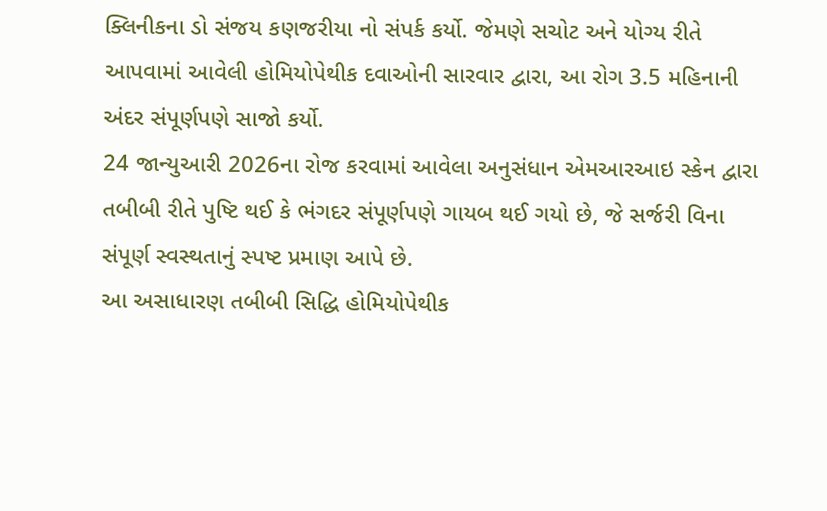ક્લિનીકના ડો સંજય કણજરીયા નો સંપર્ક કર્યો. જેમણે સચોટ અને યોગ્ય રીતે આપવામાં આવેલી હોમિયોપેથીક દવાઓની સારવાર દ્વારા, આ રોગ 3.5 મહિનાની અંદર સંપૂર્ણપણે સાજો કર્યો.
24 જાન્યુઆરી 2026ના રોજ કરવામાં આવેલા અનુસંધાન એમઆરઆઇ સ્કેન દ્વારા તબીબી રીતે પુષ્ટિ થઈ કે ભંગદર સંપૂર્ણપણે ગાયબ થઈ ગયો છે, જે સર્જરી વિના સંપૂર્ણ સ્વસ્થતાનું સ્પષ્ટ પ્રમાણ આપે છે.
આ અસાધારણ તબીબી સિદ્ધિ હોમિયોપેથીક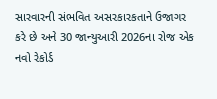સારવારની સંભવિત અસરકારકતાને ઉજાગર કરે છે અને 30 જાન્યુઆરી 2026ના રોજ એક નવો રેકોર્ડ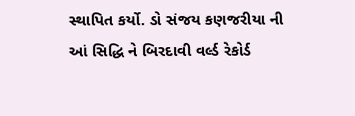સ્થાપિત કર્યો. ડો સંજય કણજરીયા ની આં સિદ્ધિ ને બિરદાવી વર્લ્ડ રેકોર્ડ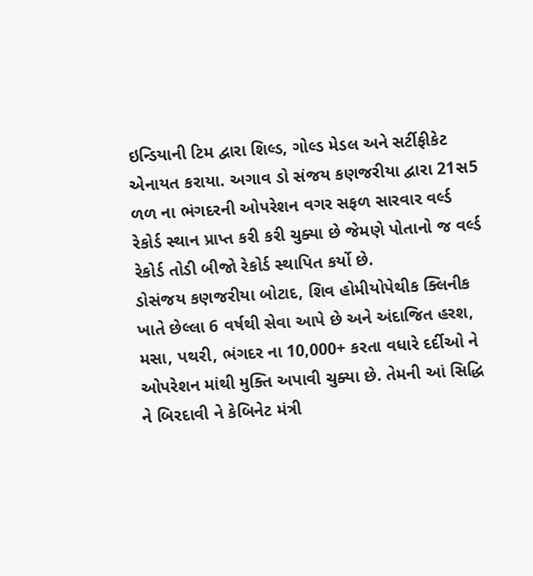ઇન્ડિયાની ટિમ દ્વારા શિલ્ડ, ગોલ્ડ મેડલ અને સર્ટીફીકેટ એનાયત કરાયા. અગાવ ડો સંજય કણજરીયા દ્વારા 21સ5 ળળ ના ભંગદરની ઓપરેશન વગર સફળ સારવાર વર્લ્ડ રેકોર્ડ સ્થાન પ્રાપ્ત કરી કરી ચુક્યા છે જેમણે પોતાનો જ વર્લ્ડ રેકોર્ડ તોડી બીજો રેકોર્ડ સ્થાપિત કર્યો છે.
ડોસંજય કણજરીયા બોટાદ, શિવ હોમીયોપેથીક ક્લિનીક ખાતે છેલ્લા 6 વર્ષથી સેવા આપે છે અને અંદાજિત હરશ, મસા, પથરી, ભંગદર ના 10,000+ કરતા વધારે દર્દીઓ ને ઓપરેશન માંથી મુક્તિ અપાવી ચુક્યા છે. તેમની આં સિદ્ધિ ને બિરદાવી ને કેબિનેટ મંત્રી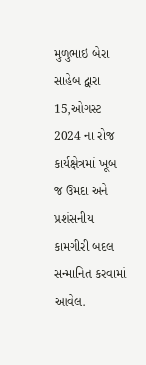મુળુભાઇ બેરા સાહેબ દ્વારા 15,ઓગસ્ટ 2024 ના રોજ કાર્યક્ષેત્રમાં ખૂબ જ ઉમદા અને પ્રશંસનીય કામગીરી બદલ સન્માનિત કરવામાં આવેલ.